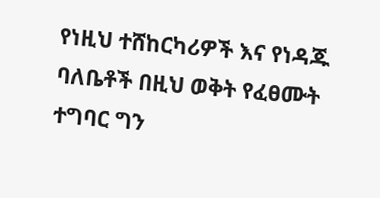የነዚህ ተሸከርካሪዎች እና የነዳጁ ባለቤቶች በዚህ ወቅት የፈፀሙት ተግባር ግን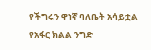የችግሩን ዋነኛ ባለቤት አሳይቷል
የአፋር ክልል ንግድ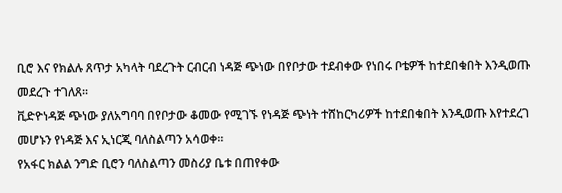ቢሮ እና የክልሉ ጸጥታ አካላት ባደረጉት ርብርብ ነዳጅ ጭነው በየቦታው ተደብቀው የነበሩ ቦቴዎች ከተደበቁበት እንዲወጡ መደረጉ ተገለጸ፡፡
ቪድዮነዳጅ ጭነው ያለአግባባ በየቦታው ቆመው የሚገኙ የነዳጅ ጭነት ተሸከርካሪዎች ከተደበቁበት እንዲወጡ እየተደረገ መሆኑን የነዳጅ እና ኢነርጂ ባለስልጣን አሳወቀ።
የአፋር ክልል ንግድ ቢሮን ባለስልጣን መስሪያ ቤቱ በጠየቀው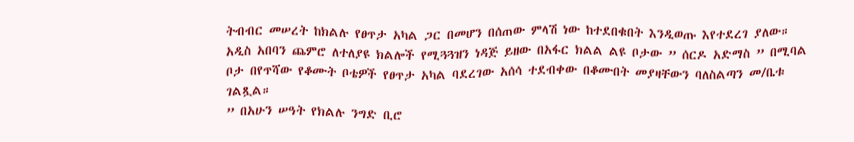ትብብር መሠረት ከክልሉ የፀጥታ አካል ጋር በመሆን በሰጠው ምላሽ ነው ከተደበቁበት እንዲወጡ እየተደረገ ያለው።
አዲስ አበባን ጨምሮ ለተለያዩ ክልሎች የሚጓጓዝን ነዳጅ ይዘው በአፋር ክልል ልዩ ቦታው ” ሰርዶ አድማስ ” በሚባል ቦታ በየጥሻው የቆሙት ቦቴዎች የፀጥታ አካል ባደረገው አሰሳ ተደብቀው በቆሙበት መያዛቸውን ባለስልጣን መ/ቤቱ ገልጿል።
” በአሁን ሠዓት የክልሉ ንግድ ቢሮ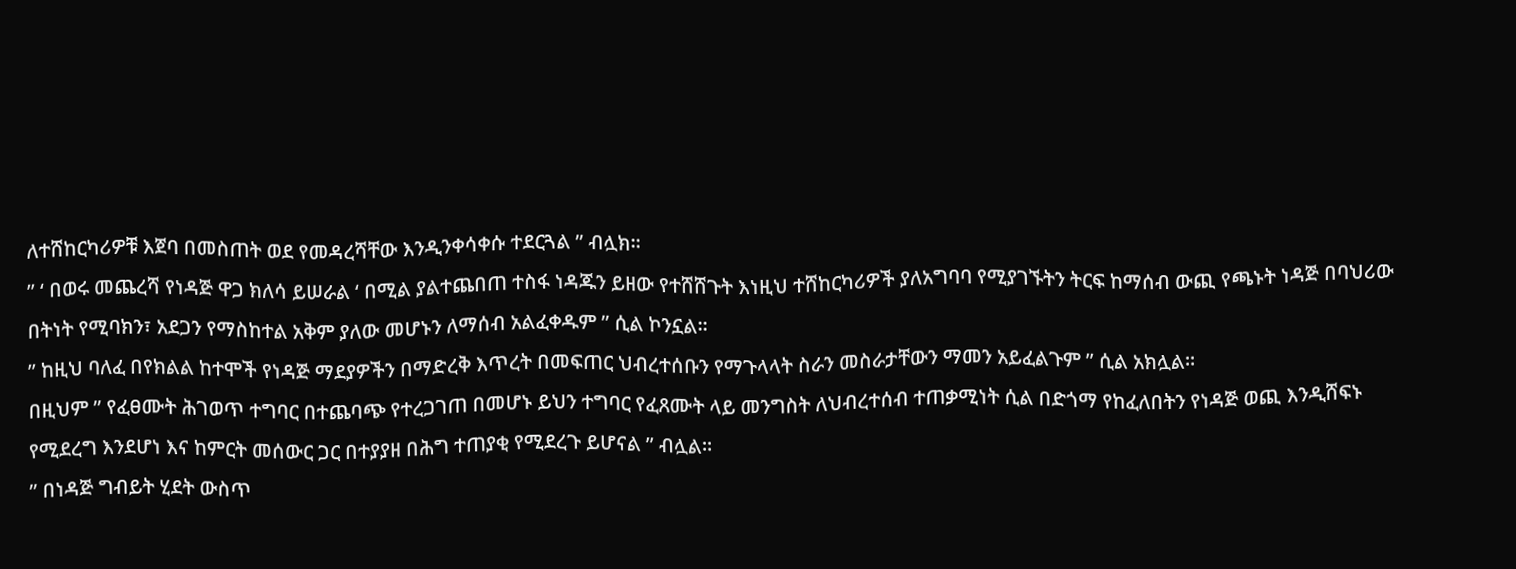ለተሸከርካሪዎቹ እጀባ በመስጠት ወደ የመዳረሻቸው እንዲንቀሳቀሱ ተደርጓል ” ብሏክ።
” ‘ በወሩ መጨረሻ የነዳጅ ዋጋ ክለሳ ይሠራል ‘ በሚል ያልተጨበጠ ተስፋ ነዳጁን ይዘው የተሸሸጉት እነዚህ ተሸከርካሪዎች ያለአግባባ የሚያገኙትን ትርፍ ከማሰብ ውጪ የጫኑት ነዳጅ በባህሪው በትነት የሚባክን፣ አደጋን የማስከተል አቅም ያለው መሆኑን ለማሰብ አልፈቀዱም ” ሲል ኮንኗል።
” ከዚህ ባለፈ በየክልል ከተሞች የነዳጅ ማደያዎችን በማድረቅ እጥረት በመፍጠር ህብረተሰቡን የማጉላላት ስራን መስራታቸውን ማመን አይፈልጉም ” ሲል አክሏል።
በዚህም ” የፈፀሙት ሕገወጥ ተግባር በተጨባጭ የተረጋገጠ በመሆኑ ይህን ተግባር የፈጸሙት ላይ መንግስት ለህብረተሰብ ተጠቃሚነት ሲል በድጎማ የከፈለበትን የነዳጅ ወጪ እንዲሸፍኑ የሚደረግ እንደሆነ እና ከምርት መሰውር ጋር በተያያዘ በሕግ ተጠያቂ የሚደረጉ ይሆናል ” ብሏል።
” በነዳጅ ግብይት ሂደት ውስጥ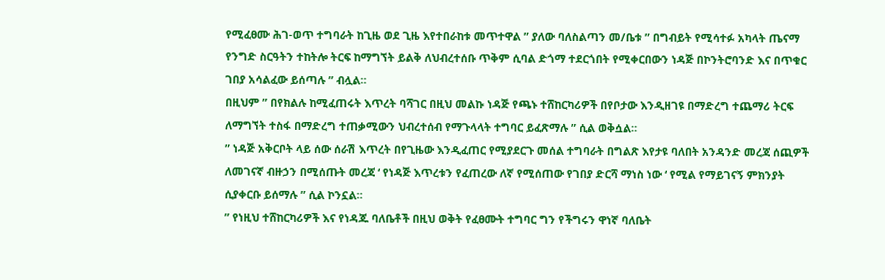የሚፈፀሙ ሕገ-ወጥ ተግባራት ከጊዜ ወደ ጊዜ እየተበራከቱ መጥተዋል ” ያለው ባለስልጣን መ/ቤቱ ” በግብይት የሚሳተፉ አካላት ጤናማ የንግድ ስርዓትን ተከትሎ ትርፍ ከማግኘት ይልቅ ለህብረተሰቡ ጥቅም ሲባል ድጎማ ተደርጎበት የሚቀርበውን ነዳጅ በኮንትሮባንድ እና በጥቁር ገበያ አሳልፈው ይሰጣሉ ” ብሏል።
በዚህም ” በየክልሉ ከሚፈጠሩት እጥረት ባሻገር በዚህ መልኩ ነዳጅ የጫኑ ተሸከርካሪዎች በየቦታው እንዲዘገዩ በማድረግ ተጨማሪ ትርፍ ለማግኘት ተስፋ በማድረግ ተጠቃሚውን ህብረተሰብ የማጉላላት ተግባር ይፈጽማሉ ” ሲል ወቅሷል።
” ነዳጅ አቅርቦት ላይ ሰው ሰራሽ እጥረት በየጊዜው እንዲፈጠር የሚያደርጉ መሰል ተግባራት በግልጽ እየታዩ ባለበት አንዳንድ መረጃ ሰጪዎች ለመገናኛ ብዙኃን በሚሰጡት መረጃ ‘ የነዳጅ እጥረቱን የፈጠረው ለኛ የሚሰጠው የገበያ ድርሻ ማነስ ነው ‘ የሚል የማይገናኝ ምክንያት ሲያቀርቡ ይሰማሉ ” ሲል ኮንኗል።
” የነዚህ ተሸከርካሪዎች እና የነዳጁ ባለቤቶች በዚህ ወቅት የፈፀሙት ተግባር ግን የችግሩን ዋነኛ ባለቤት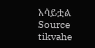አሳይቷል
Source tikvahe